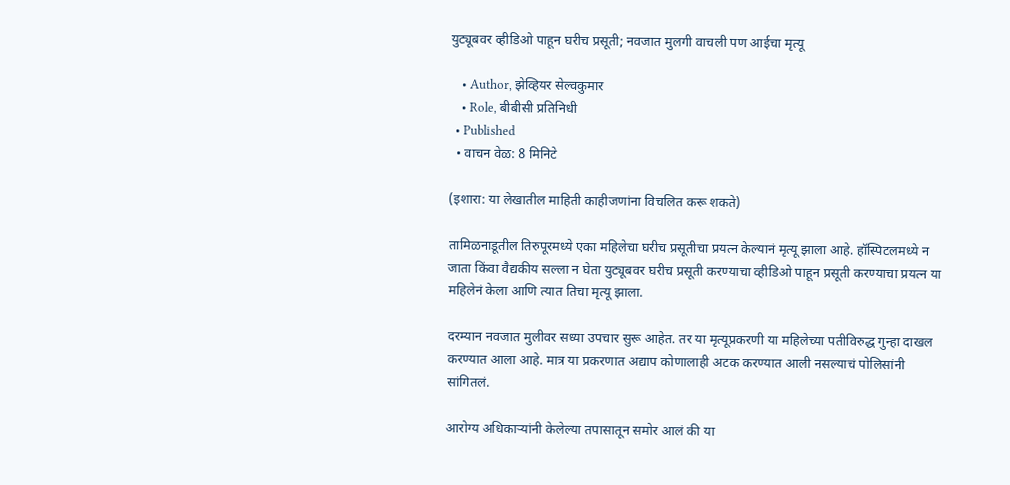युट्यूबवर व्हीडिओ पाहून घरीच प्रसूती; नवजात मुलगी वाचली पण आईचा मृत्यू

    • Author, झेव्हियर सेल्वकुमार
    • Role, बीबीसी प्रतिनिधी
  • Published
  • वाचन वेळ: 8 मिनिटे

(इशारा: या लेखातील माहिती काहीजणांना विचलित करू शकते)

तामिळनाडूतील तिरुपूरमध्ये एका महिलेचा घरीच प्रसूतीचा प्रयत्न केल्यानं मृत्यू झाला आहे. हॉस्पिटलमध्ये न जाता किंवा वैद्यकीय सल्ला न घेता युट्यूबवर घरीच प्रसूती करण्याचा व्हीडिओ पाहून प्रसूती करण्याचा प्रयत्न या महिलेनं केला आणि त्यात तिचा मृत्यू झाला.

दरम्यान नवजात मुलीवर सध्या उपचार सुरू आहेत. तर या मृत्यूप्रकरणी या महिलेच्या पतीविरुद्ध गुन्हा दाखल करण्यात आला आहे. मात्र या प्रकरणात अद्याप कोणालाही अटक करण्यात आली नसल्याचं पोलिसांनी सांगितलं.

आरोग्य अधिकाऱ्यांनी केलेल्या तपासातून समोर आलं की या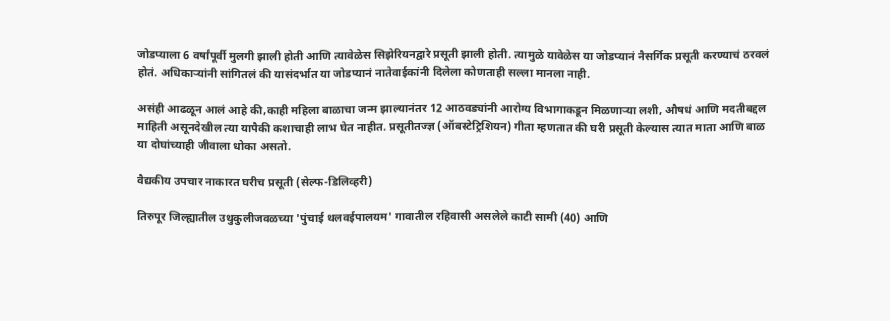जोडप्याला 6 वर्षांपूर्वी मुलगी झाली होती आणि त्यावेळेस सिझेरियनद्वारे प्रसूती झाली होती. त्यामुळे यावेळेस या जोडप्यानं नैसर्गिक प्रसूती करण्याचं ठरवलं होतं. अधिकाऱ्यांनी सांगितलं की यासंदर्भात या जोडप्यानं नातेवाईकांनी दिलेला कोणताही सल्ला मानला नाही.

असंही आढळून आलं आहे की,काही महिला बाळाचा जन्म झाल्यानंतर 12 आठवड्यांनी आरोग्य विभागाकडून मिळणाऱ्या लशी, औषधं आणि मदतीबद्दल माहिती असूनदेखील त्या यापैकी कशाचाही लाभ घेत नाहीत. प्रसूतीतज्ज्ञ (ऑबस्टेट्रिशियन) गीता म्हणतात की घरी प्रसूती केल्यास त्यात माता आणि बाळ या दोघांच्याही जीवाला धोका असतो.

वैद्यकीय उपचार नाकारत घरीच प्रसूती (सेल्फ-डिलिव्हरी)

तिरुपूर जिल्ह्यातील उथुकुलीजवळच्या 'पुंचाई थलवईपालयम' गावातील रहिवासी असलेले काटी सामी (40) आणि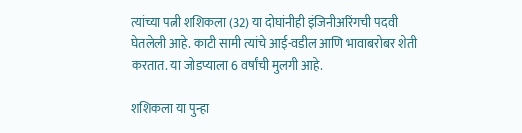त्यांच्या पत्नी शशिकला (32) या दोघांनीही इंजिनीअरिंगची पदवी घेतलेली आहे. काटी सामी त्यांचे आई-वडील आणि भावाबरोबर शेती करतात. या जोडप्याला 6 वर्षांची मुलगी आहे.

शशिकला या पुन्हा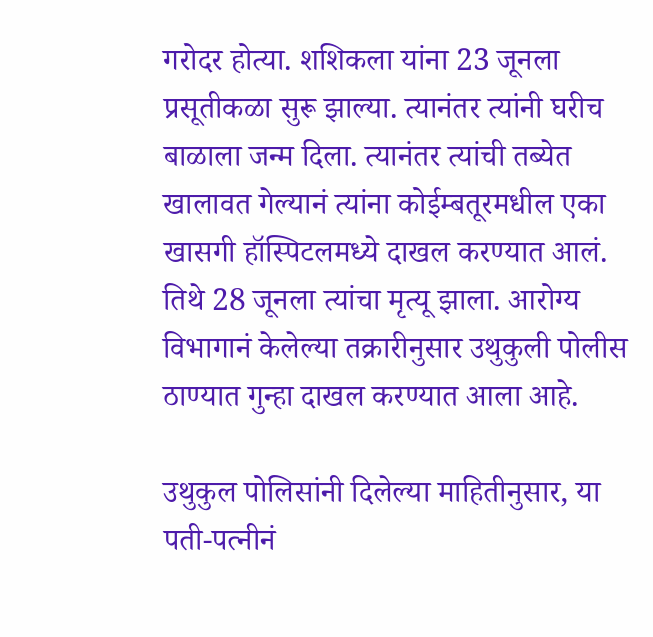गरोदर होत्या. शशिकला यांना 23 जूनला प्रसूतीकळा सुरू झाल्या. त्यानंतर त्यांनी घरीच बाळाला जन्म दिला. त्यानंतर त्यांची तब्येत खालावत गेल्यानं त्यांना कोईम्बतूरमधील एका खासगी हॉस्पिटलमध्ये दाखल करण्यात आलं. तिथे 28 जूनला त्यांचा मृत्यू झाला. आरोग्य विभागानं केलेल्या तक्रारीनुसार उथुकुली पोलीस ठाण्यात गुन्हा दाखल करण्यात आला आहे.

उथुकुल पोलिसांनी दिलेल्या माहितीनुसार, या पती-पत्नीनं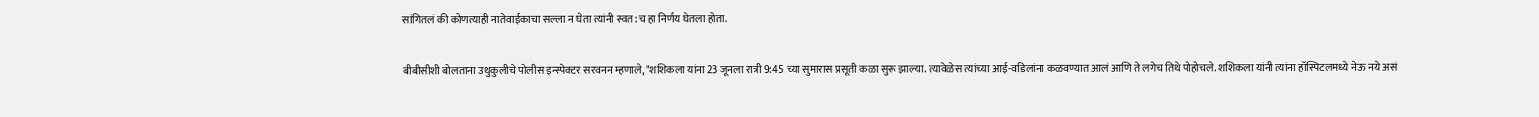सांगितलं की कोणत्याही नातेवाईकाचा सल्ला न घेता त्यांनी स्वत:च हा निर्णय घेतला होता.

बीबीसीशी बोलताना उथुकुलीचे पोलीस इन्स्पेक्टर सरवनन म्हणाले, "शशिकला यांना 23 जूनला रात्री 9:45 च्या सुमारास प्रसूती कळा सुरू झाल्या. त्यावेळेस त्यांच्या आई-वडिलांना कळवण्यात आलं आणि ते लगेच तिथे पोहोचले. शशिकला यांनी त्यांना हॉस्पिटलमध्ये नेऊ नये असं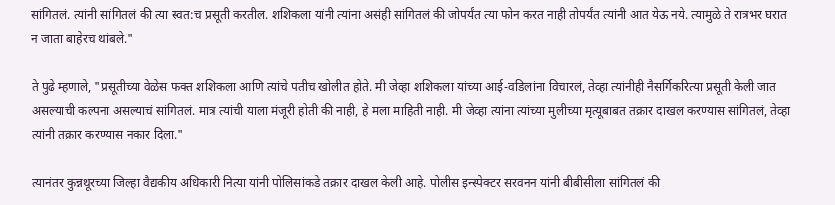सांगितलं. त्यांनी सांगितलं की त्या स्वत:च प्रसूती करतील. शशिकला यांनी त्यांना असंही सांगितलं की जोपर्यंत त्या फोन करत नाही तोपर्यंत त्यांनी आत येऊ नये. त्यामुळे ते रात्रभर घरात न जाता बाहेरच थांबले."

ते पुढे म्हणाले, "प्रसूतीच्या वेळेस फक्त शशिकला आणि त्यांचे पतीच खोलीत होते. मी जेव्हा शशिकला यांच्या आई-वडिलांना विचारलं, तेव्हा त्यांनीही नैसर्गिकरित्या प्रसूती केली जात असल्याची कल्पना असल्याचं सांगितलं. मात्र त्यांची याला मंजूरी होती की नाही, हे मला माहिती नाही. मी जेव्हा त्यांना त्यांच्या मुलीच्या मृत्यूबाबत तक्रार दाखल करण्यास सांगितलं, तेव्हा त्यांनी तक्रार करण्यास नकार दिला."

त्यानंतर कुन्नथूरच्या जिल्हा वैद्यकीय अधिकारी नित्या यांनी पोलिसांकडे तक्रार दाखल केली आहे. पोलीस इन्स्पेक्टर सरवनन यांनी बीबीसीला सांगितलं की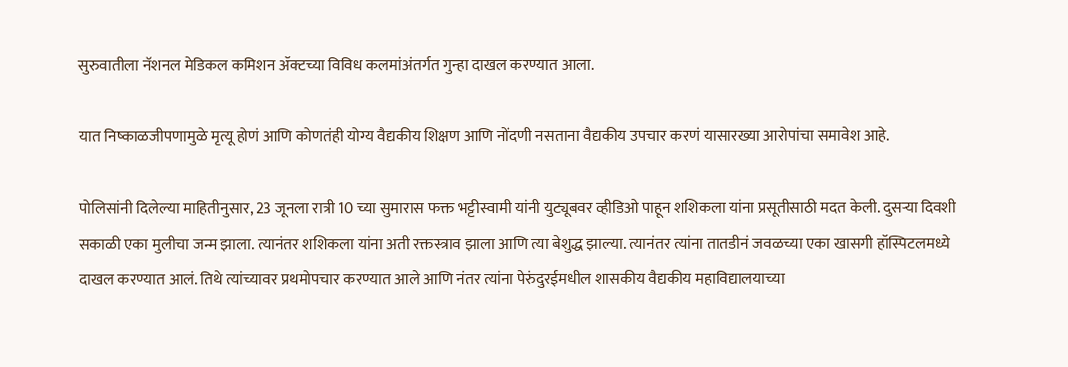सुरुवातीला नॅशनल मेडिकल कमिशन ॲक्टच्या विविध कलमांअंतर्गत गुन्हा दाखल करण्यात आला.

यात निष्काळजीपणामुळे मृत्यू होणं आणि कोणतंही योग्य वैद्यकीय शिक्षण आणि नोंदणी नसताना वैद्यकीय उपचार करणं यासारख्या आरोपांचा समावेश आहे.

पोलिसांनी दिलेल्या माहितीनुसार, 23 जूनला रात्री 10 च्या सुमारास फक्त भट्टीस्वामी यांनी युट्यूबवर व्हीडिओ पाहून शशिकला यांना प्रसूतीसाठी मदत केली. दुसऱ्या दिवशी सकाळी एका मुलीचा जन्म झाला. त्यानंतर शशिकला यांना अती रक्तस्त्राव झाला आणि त्या बेशुद्ध झाल्या. त्यानंतर त्यांना तातडीनं जवळच्या एका खासगी हॉस्पिटलमध्ये दाखल करण्यात आलं. तिथे त्यांच्यावर प्रथमोपचार करण्यात आले आणि नंतर त्यांना पेरुंदुरईमधील शासकीय वैद्यकीय महाविद्यालयाच्या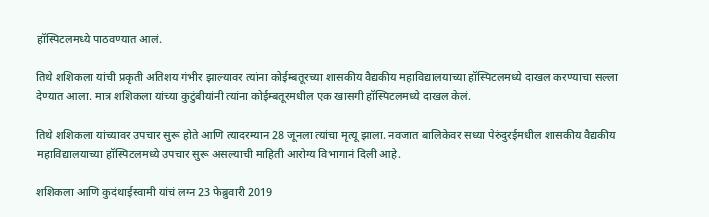हॉस्पिटलमध्ये पाठवण्यात आलं.

तिथे शशिकला यांची प्रकृती अतिशय गंभीर झाल्यावर त्यांना कोईम्बतूरच्या शासकीय वैद्यकीय महाविद्यालयाच्या हॉस्पिटलमध्ये दाखल करण्याचा सल्ला देण्यात आला. मात्र शशिकला यांच्या कुटुंबीयांनी त्यांना कोईम्बतूरमधील एक खासगी हॉस्पिटलमध्ये दाखल केलं.

तिथे शशिकला यांच्यावर उपचार सुरू होते आणि त्यादरम्यान 28 जूनला त्यांचा मृत्यू झाला. नवजात बालिकेवर सध्या पेरुंदुरईमधील शासकीय वैद्यकीय महाविद्यालयाच्या हॉस्पिटलमध्ये उपचार सुरू असल्याची माहिती आरोग्य विभागानं दिली आहे.

शशिकला आणि कुदंथाईस्वामी यांचं लग्न 23 फेब्रुवारी 2019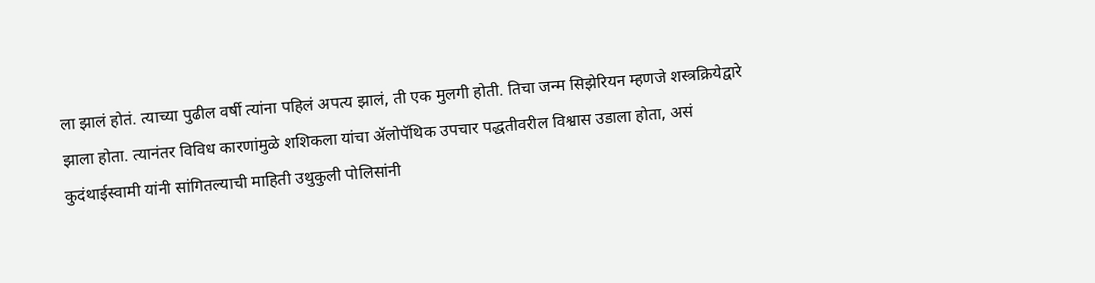ला झालं होतं. त्याच्या पुढील वर्षी त्यांना पहिलं अपत्य झालं, ती एक मुलगी होती. तिचा जन्म सिझेरियन म्हणजे शस्त्रक्रियेद्वारे झाला होता. त्यानंतर विविध कारणांमुळे शशिकला यांचा ॲलोपॅथिक उपचार पद्धतीवरील विश्वास उडाला होता, असं कुदंथाईस्वामी यांनी सांगितल्याची माहिती उथुकुली पोलिसांनी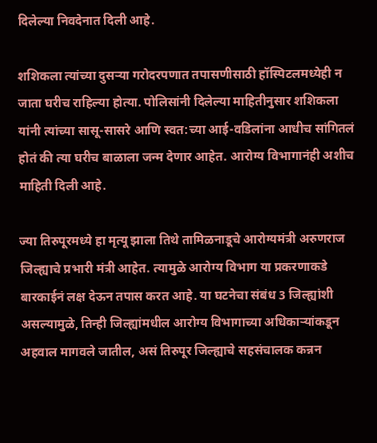दिलेल्या निवदेनात दिली आहे.

शशिकला त्यांच्या दुसऱ्या गरोदरपणात तपासणीसाठी हॉस्पिटलमध्येही न जाता घरीच राहिल्या होत्या. पोलिसांनी दिलेल्या माहितीनुसार शशिकला यांनी त्यांच्या सासू-सासरे आणि स्वत:च्या आई-वडिलांना आधीच सांगितलं होतं की त्या घरीच बाळाला जन्म देणार आहेत. आरोग्य विभागानंही अशीच माहिती दिली आहे.

ज्या तिरुपूरमध्ये हा मृत्यू झाला तिथे तामिळनाडूचे आरोग्यमंत्री अरुणराज जिल्ह्याचे प्रभारी मंत्री आहेत. त्यामुळे आरोग्य विभाग या प्रकरणाकडे बारकाईनं लक्ष देऊन तपास करत आहे. या घटनेचा संबंध 3 जिल्ह्यांशी असल्यामुळे, तिन्ही जिल्ह्यांमधील आरोग्य विभागाच्या अधिकाऱ्यांकडून अहवाल मागवले जातील, असं तिरुपूर जिल्ह्याचे सहसंचालक कन्नन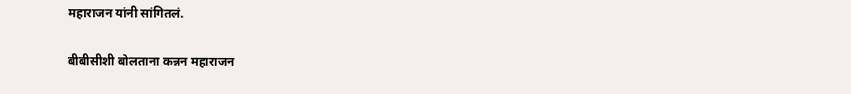महाराजन यांनी सांगितलं.

बीबीसीशी बोलताना कन्नन महाराजन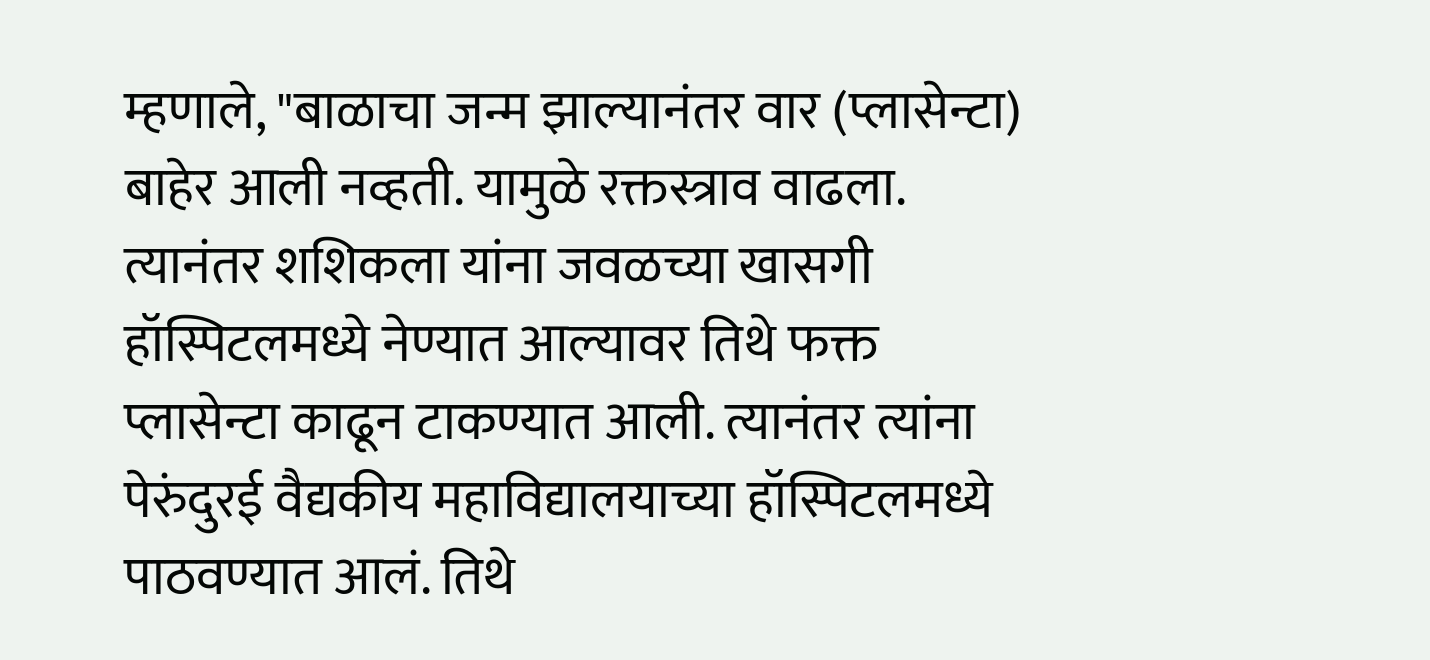म्हणाले, "बाळाचा जन्म झाल्यानंतर वार (प्लासेन्टा) बाहेर आली नव्हती. यामुळे रक्तस्त्राव वाढला. त्यानंतर शशिकला यांना जवळच्या खासगी हॉस्पिटलमध्ये नेण्यात आल्यावर तिथे फक्त प्लासेन्टा काढून टाकण्यात आली. त्यानंतर त्यांना पेरुंदुरई वैद्यकीय महाविद्यालयाच्या हॉस्पिटलमध्ये पाठवण्यात आलं. तिथे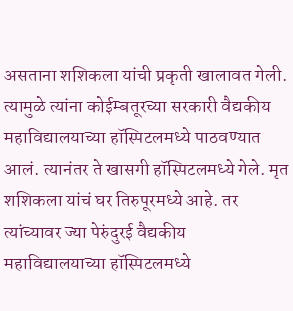असताना शशिकला यांची प्रकृती खालावत गेली. त्यामुळे त्यांना कोईम्बतूरच्या सरकारी वैद्यकीय महाविद्यालयाच्या हॉस्पिटलमध्ये पाठवण्यात आलं. त्यानंतर ते खासगी हॉस्पिटलमध्ये गेले. मृत शशिकला यांचं घर तिरुपूरमध्ये आहे. तर त्यांच्यावर ज्या पेरुंदुरई वैद्यकीय महाविद्यालयाच्या हॉस्पिटलमध्ये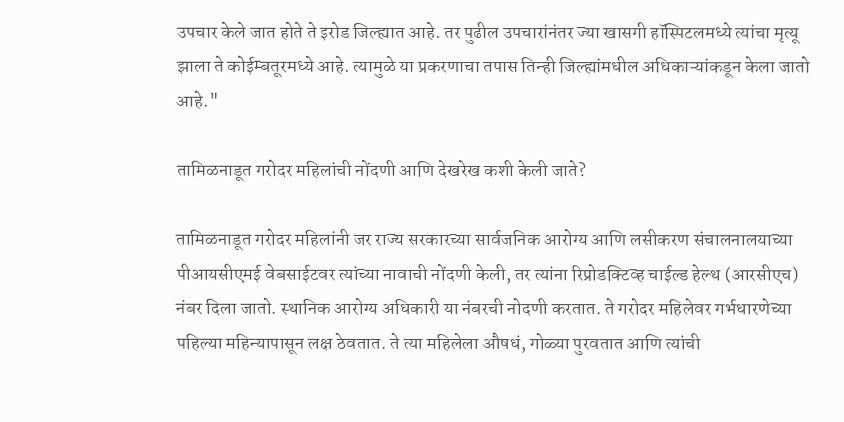उपचार केले जात होते ते इरोड जिल्ह्यात आहे. तर पुढील उपचारांनंतर ज्या खासगी हॉस्पिटलमध्ये त्यांचा मृत्यू झाला ते कोईम्बतूरमध्ये आहे. त्यामुळे या प्रकरणाचा तपास तिन्ही जिल्ह्यांमधील अधिकाऱ्यांकडून केला जातो आहे."

तामिळनाडूत गरोदर महिलांची नोंदणी आणि देखरेख कशी केली जाते?

तामिळनाडूत गरोदर महिलांनी जर राज्य सरकारच्या सार्वजनिक आरोग्य आणि लसीकरण संचालनालयाच्या पीआयसीएमई वेबसाईटवर त्यांच्या नावाची नोंदणी केली, तर त्यांना रिप्रोडक्टिव्ह चाईल्ड हेल्थ (आरसीएच) नंबर दिला जातो. स्थानिक आरोग्य अधिकारी या नंबरची नोदणी करतात. ते गरोदर महिलेवर गर्भधारणेच्या पहिल्या महिन्यापासून लक्ष ठेवतात. ते त्या महिलेला औषधं, गोळ्या पुरवतात आणि त्यांची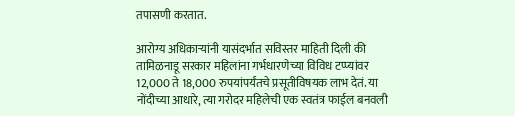तपासणी करतात.

आरोग्य अधिकाऱ्यांनी यासंदर्भात सविस्तर माहिती दिली की तामिळनाडू सरकार महिलांना गर्भधारणेच्या विविध टप्प्यांवर 12,000 ते 18,000 रुपयांपर्यंतचे प्रसूतीविषयक लाभ देतं. या नोंदीच्या आधारे, त्या गरोदर महिलेची एक स्वतंत्र फाईल बनवली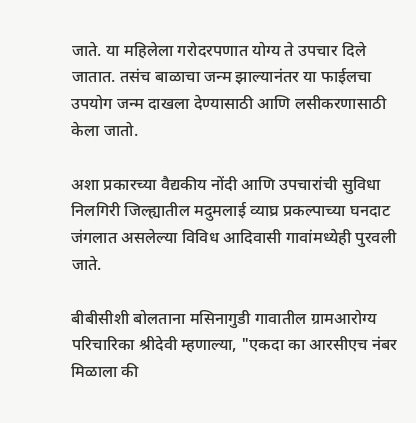जाते. या महिलेला गरोदरपणात योग्य ते उपचार दिले जातात. तसंच बाळाचा जन्म झाल्यानंतर या फाईलचा उपयोग जन्म दाखला देण्यासाठी आणि लसीकरणासाठी केला जातो.

अशा प्रकारच्या वैद्यकीय नोंदी आणि उपचारांची सुविधा निलगिरी जिल्ह्यातील मदुमलाई व्याघ्र प्रकल्पाच्या घनदाट जंगलात असलेल्या विविध आदिवासी गावांमध्येही पुरवली जाते.

बीबीसीशी बोलताना मसिनागुडी गावातील ग्रामआरोग्य परिचारिका श्रीदेवी म्हणाल्या, "एकदा का आरसीएच नंबर मिळाला की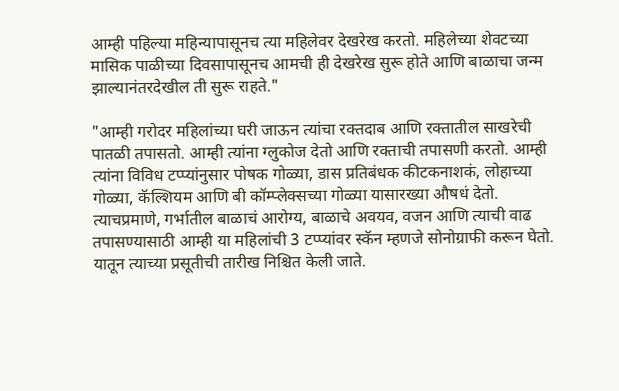आम्ही पहिल्या महिन्यापासूनच त्या महिलेवर देखरेख करतो. महिलेच्या शेवटच्या मासिक पाळीच्या दिवसापासूनच आमची ही देखरेख सुरू होते आणि बाळाचा जन्म झाल्यानंतरदेखील ती सुरू राहते."

"आम्ही गरोदर महिलांच्या घरी जाऊन त्यांचा रक्तदाब आणि रक्तातील साखरेची पातळी तपासतो. आम्ही त्यांना ग्लुकोज देतो आणि रक्ताची तपासणी करतो. आम्ही त्यांना विविध टप्प्यांनुसार पोषक गोळ्या, डास प्रतिबंधक कीटकनाशकं, लोहाच्या गोळ्या, कॅल्शियम आणि बी कॉम्प्लेक्सच्या गोळ्या यासारख्या औषधं देतो. त्याचप्रमाणे, गर्भातील बाळाचं आरोग्य, बाळाचे अवयव, वजन आणि त्याची वाढ तपासण्यासाठी आम्ही या महिलांची 3 टप्प्यांवर स्कॅन म्हणजे सोनोग्राफी करून घेतो. यातून त्याच्या प्रसूतीची तारीख निश्चित केली जाते.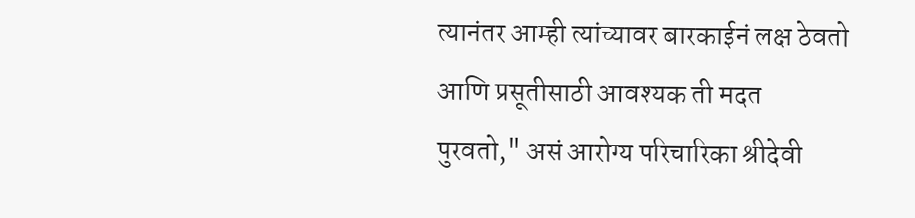त्यानंतर आम्ही त्यांच्यावर बारकाईनं लक्ष ठेवतो आणि प्रसूतीसाठी आवश्यक ती मदत पुरवतो," असं आरोग्य परिचारिका श्रीदेवी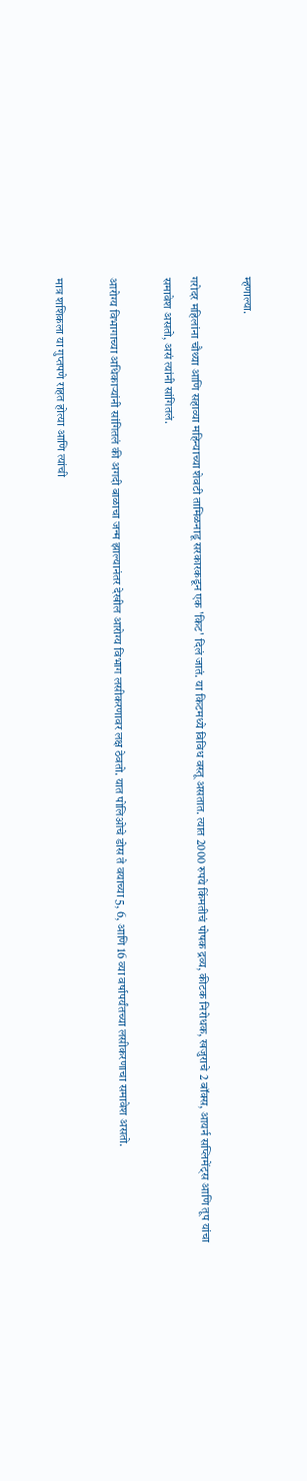म्हणाल्या.

गरोदर महिलांना चौथ्या आणि सहाव्या महिन्याच्या शेवटी तामिळनाडू सरकारकडून एक 'किट' दिलं जातं. या किटमध्ये विविध वस्तू असतात. त्यात 2000 रुपये किंमतीचं पोषक द्रव्य, कीटक निरोधक, खजुराचे 2 बॉक्स, आयर्न सप्लिमेंट्स आणि तूप यांचा समावेश असतो, असं त्यांनी सांगितलं.

आरोग्य विभागाच्या अधिकाऱ्यांनी सांगितलं की अगदी बाळाचा जन्म झाल्यानंतर देखील आरोग्य विभाग लसीकरणावर लक्ष ठेवतो. यात पोलिओचे डोस ते वयाच्या 5, 6, आणि 16 व्या वर्षापर्यंतच्या लसीकरणाचा समावेश असतो.

मात्र शशिकला या गुप्तपणे राहत होत्या आणि त्यांची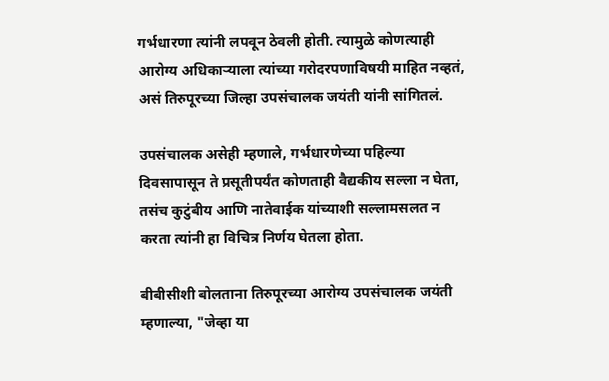गर्भधारणा त्यांनी लपवून ठेवली होती. त्यामुळे कोणत्याही आरोग्य अधिकाऱ्याला त्यांच्या गरोदरपणाविषयी माहित नव्हतं, असं तिरुपूरच्या जिल्हा उपसंचालक जयंती यांनी सांगितलं.

उपसंचालक असेही म्हणाले, गर्भधारणेच्या पहिल्या दिवसापासून ते प्रसूतीपर्यंत कोणताही वैद्यकीय सल्ला न घेता, तसंच कुटुंबीय आणि नातेवाईक यांच्याशी सल्लामसलत न करता त्यांनी हा विचित्र निर्णय घेतला होता.

बीबीसीशी बोलताना तिरुपूरच्या आरोग्य उपसंचालक जयंती म्हणाल्या, "जेव्हा या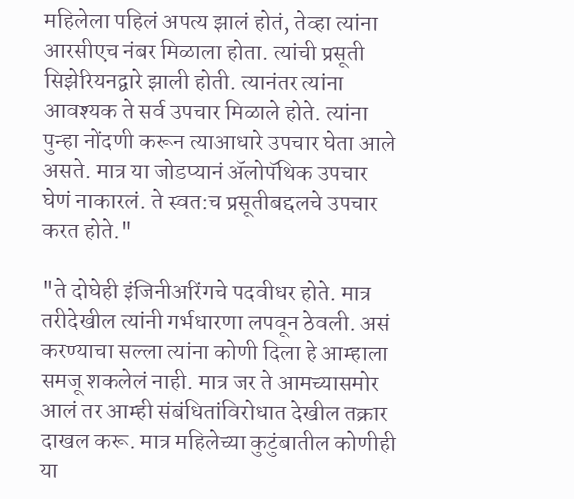महिलेला पहिलं अपत्य झालं होतं, तेव्हा त्यांना आरसीएच नंबर मिळाला होता. त्यांची प्रसूती सिझेरियनद्वारे झाली होती. त्यानंतर त्यांना आवश्यक ते सर्व उपचार मिळाले होते. त्यांना पुन्हा नोंदणी करून त्याआधारे उपचार घेता आले असते. मात्र या जोडप्यानं ॲलोपॅथिक उपचार घेणं नाकारलं. ते स्वत:च प्रसूतीबद्दलचे उपचार करत होते."

"ते दोघेही इंजिनीअरिंगचे पदवीधर होते. मात्र तरीदेखील त्यांनी गर्भधारणा लपवून ठेवली. असं करण्याचा सल्ला त्यांना कोणी दिला हे आम्हाला समजू शकलेलं नाही. मात्र जर ते आमच्यासमोर आलं तर आम्ही संबंधितांविरोधात देखील तक्रार दाखल करू. मात्र महिलेच्या कुटुंबातील कोणीही या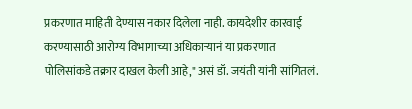प्रकरणात माहिती देण्यास नकार दिलेला नाही. कायदेशीर कारवाई करण्यासाठी आरोग्य विभागाच्या अधिकाऱ्यानं या प्रकरणात पोलिसांकडे तक्रार दाखल केली आहे," असं डॉ. जयंती यांनी सांगितलं.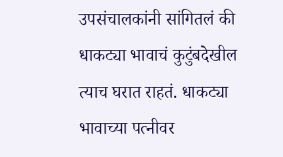उपसंचालकांनी सांगितलं की धाकट्या भावाचं कुटुंबदेखील त्याच घरात राहतं. धाकट्या भावाच्या पत्नीवर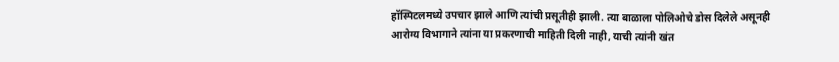हॉस्पिटलमध्ये उपचार झाले आणि त्यांची प्रसूतीही झाली. त्या बाळाला पोलिओचे डोस दिलेले असूनही आरोग्य विभागाने त्यांना या प्रकरणाची माहिती दिली नाही, याची त्यांनी खंत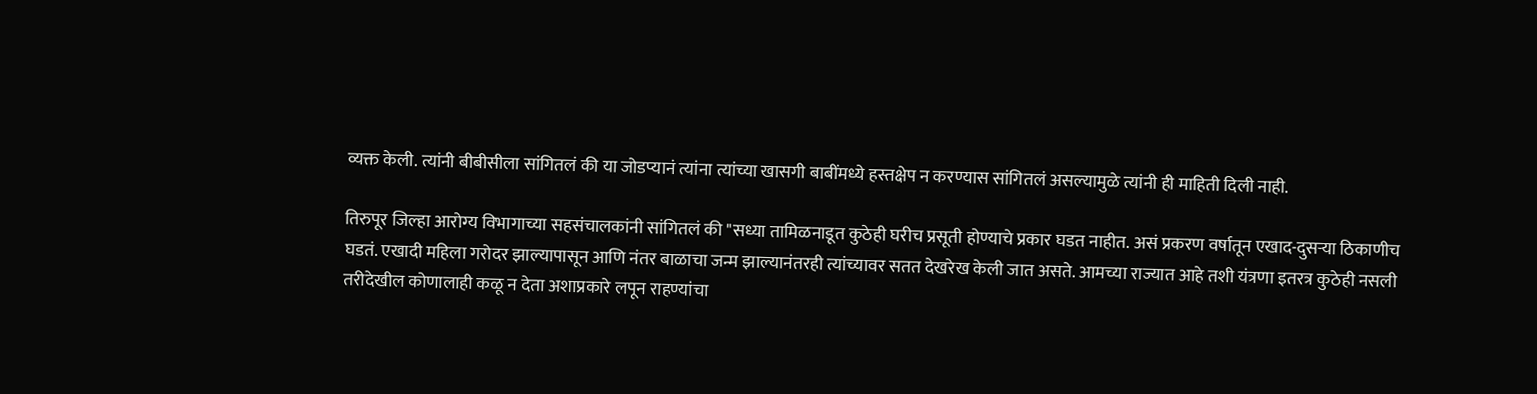व्यक्त केली. त्यांनी बीबीसीला सांगितलं की या जोडप्यानं त्यांना त्यांच्या खासगी बाबींमध्ये हस्तक्षेप न करण्यास सांगितलं असल्यामुळे त्यांनी ही माहिती दिली नाही.

तिरुपूर जिल्हा आरोग्य विभागाच्या सहसंचालकांनी सांगितलं की "सध्या तामिळनाडूत कुठेही घरीच प्रसूती होण्याचे प्रकार घडत नाहीत. असं प्रकरण वर्षातून एखाद-दुसऱ्या ठिकाणीच घडतं. एखादी महिला गरोदर झाल्यापासून आणि नंतर बाळाचा जन्म झाल्यानंतरही त्यांच्यावर सतत देखरेख केली जात असते. आमच्या राज्यात आहे तशी यंत्रणा इतरत्र कुठेही नसली तरीदेखील कोणालाही कळू न देता अशाप्रकारे लपून राहण्यांचा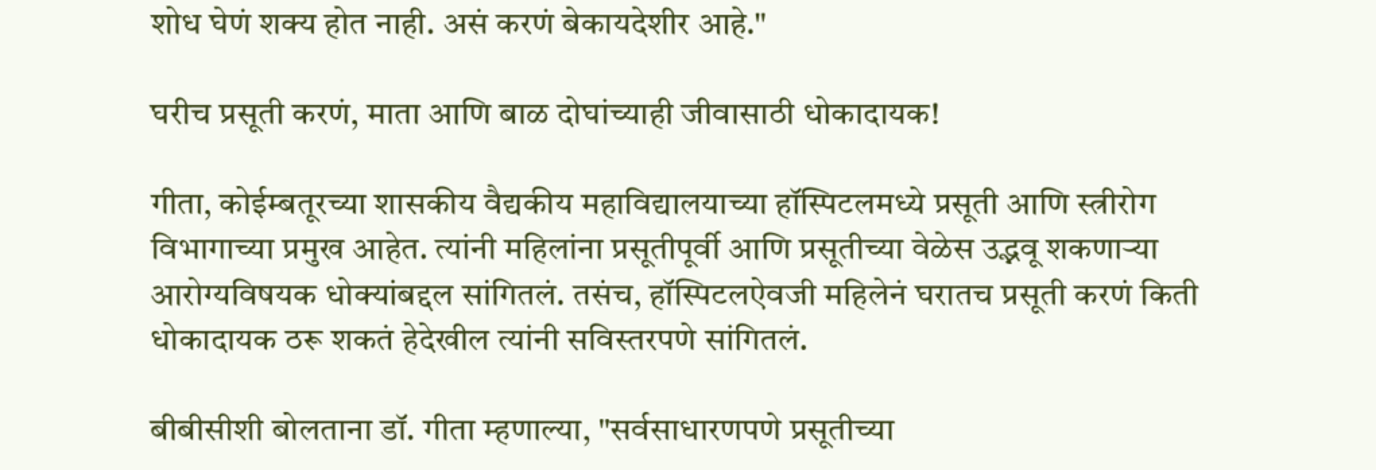शोध घेणं शक्य होत नाही. असं करणं बेकायदेशीर आहे."

घरीच प्रसूती करणं, माता आणि बाळ दोघांच्याही जीवासाठी धोकादायक!

गीता, कोईम्बतूरच्या शासकीय वैद्यकीय महाविद्यालयाच्या हॉस्पिटलमध्ये प्रसूती आणि स्त्रीरोग विभागाच्या प्रमुख आहेत. त्यांनी महिलांना प्रसूतीपूर्वी आणि प्रसूतीच्या वेळेस उद्भवू शकणाऱ्या आरोग्यविषयक धोक्यांबद्दल सांगितलं. तसंच, हॉस्पिटलऐवजी महिलेनं घरातच प्रसूती करणं किती धोकादायक ठरू शकतं हेदेखील त्यांनी सविस्तरपणे सांगितलं.

बीबीसीशी बोलताना डॉ. गीता म्हणाल्या, "सर्वसाधारणपणे प्रसूतीच्या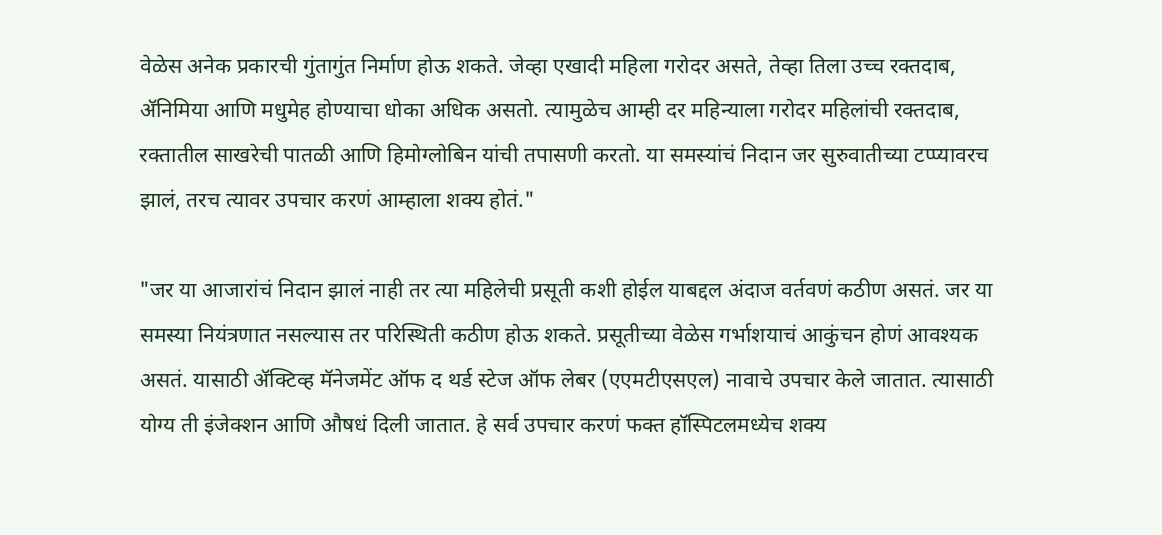वेळेस अनेक प्रकारची गुंतागुंत निर्माण होऊ शकते. जेव्हा एखादी महिला गरोदर असते, तेव्हा तिला उच्च रक्तदाब, ॲनिमिया आणि मधुमेह होण्याचा धोका अधिक असतो. त्यामुळेच आम्ही दर महिन्याला गरोदर महिलांची रक्तदाब, रक्तातील साखरेची पातळी आणि हिमोग्लोबिन यांची तपासणी करतो. या समस्यांचं निदान जर सुरुवातीच्या टप्प्यावरच झालं, तरच त्यावर उपचार करणं आम्हाला शक्य होतं."

"जर या आजारांचं निदान झालं नाही तर त्या महिलेची प्रसूती कशी होईल याबद्दल अंदाज वर्तवणं कठीण असतं. जर या समस्या नियंत्रणात नसल्यास तर परिस्थिती कठीण होऊ शकते. प्रसूतीच्या वेळेस गर्भाशयाचं आकुंचन होणं आवश्यक असतं. यासाठी ॲक्टिव्ह मॅनेजमेंट ऑफ द थर्ड स्टेज ऑफ लेबर (एएमटीएसएल) नावाचे उपचार केले जातात. त्यासाठी योग्य ती इंजेक्शन आणि औषधं दिली जातात. हे सर्व उपचार करणं फक्त हॉस्पिटलमध्येच शक्य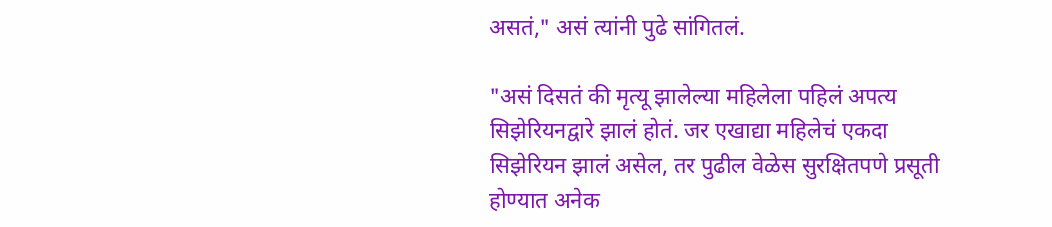असतं," असं त्यांनी पुढे सांगितलं.

"असं दिसतं की मृत्यू झालेल्या महिलेला पहिलं अपत्य सिझेरियनद्वारे झालं होतं. जर एखाद्या महिलेचं एकदा सिझेरियन झालं असेल, तर पुढील वेळेस सुरक्षितपणे प्रसूती होण्यात अनेक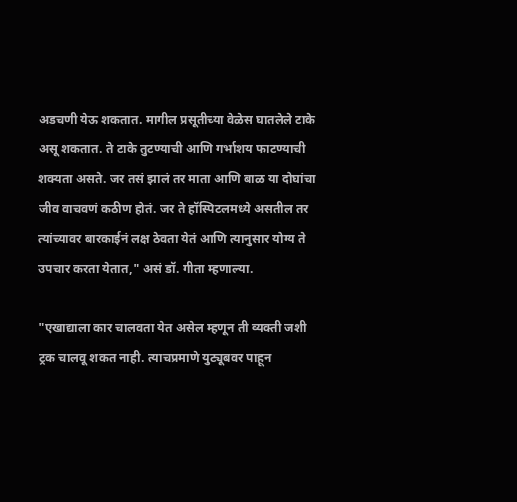अडचणी येऊ शकतात. मागील प्रसूतीच्या वेळेस घातलेले टाके असू शकतात. ते टाके तुटण्याची आणि गर्भाशय फाटण्याची शक्यता असते. जर तसं झालं तर माता आणि बाळ या दोघांचा जीव वाचवणं कठीण होतं. जर ते हॉस्पिटलमध्ये असतील तर त्यांच्यावर बारकाईनं लक्ष ठेवता येतं आणि त्यानुसार योग्य ते उपचार करता येतात," असं डॉ. गीता म्हणाल्या.

"एखाद्याला कार चालवता येत असेल म्हणून ती व्यक्ती जशी ट्रक चालवू शकत नाही. त्याचप्रमाणे युट्यूबवर पाहून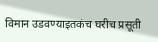विमान उडवण्याइतकंच घरीच प्रसूती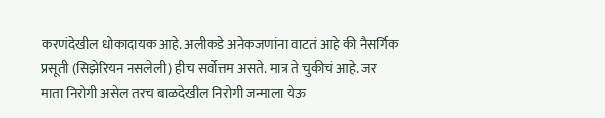करणंदेखील धोकादायक आहे. अलीकडे अनेकजणांना वाटतं आहे की नैसर्गिक प्रसूती (सिझेरियन नसलेली) हीच सर्वोत्तम असते. मात्र ते चुकीचं आहे. जर माता निरोगी असेल तरच बाळदेखील निरोगी जन्माला येऊ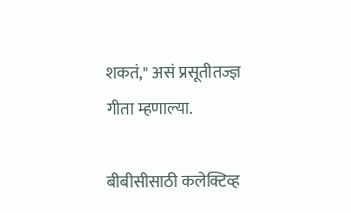शकतं," असं प्रसूतीतज्ज्ञ गीता म्हणाल्या.

बीबीसीसाठी कलेक्टिव्ह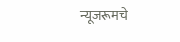न्यूजरूमचे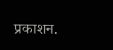प्रकाशन.